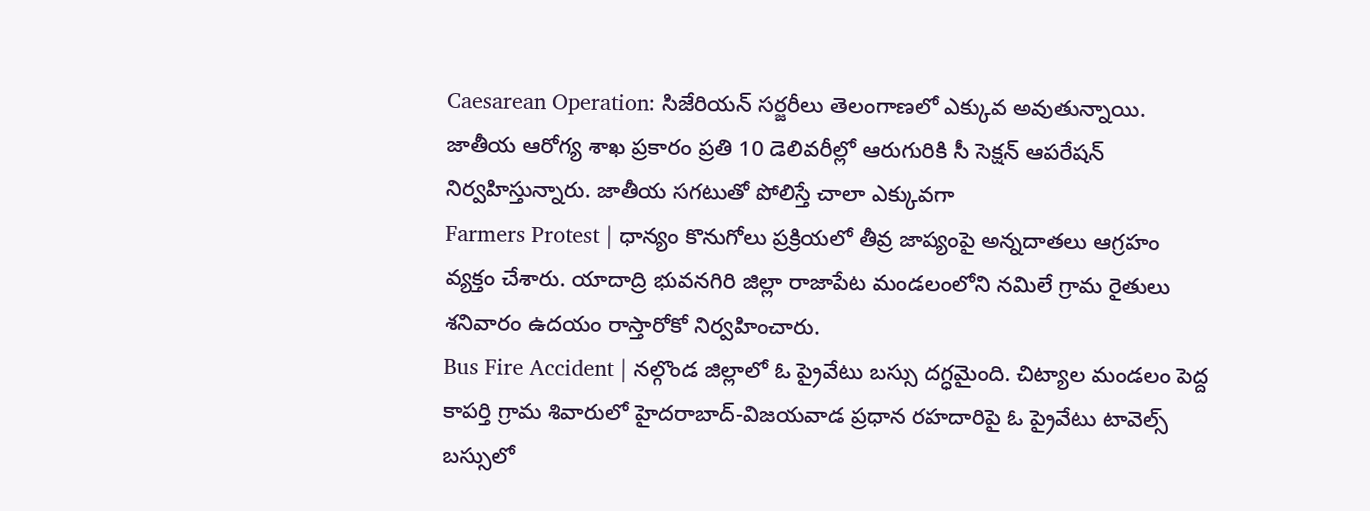Caesarean Operation: సిజేరియన్ సర్జరీలు తెలంగాణలో ఎక్కువ అవుతున్నాయి. జాతీయ ఆరోగ్య శాఖ ప్రకారం ప్రతి 10 డెలివరీల్లో ఆరుగురికి సీ సెక్షన్ ఆపరేషన్ నిర్వహిస్తున్నారు. జాతీయ సగటుతో పోలిస్తే చాలా ఎక్కువగా
Farmers Protest | ధాన్యం కొనుగోలు ప్రక్రియలో తీవ్ర జాప్యంపై అన్నదాతలు ఆగ్రహం వ్యక్తం చేశారు. యాదాద్రి భువనగిరి జిల్లా రాజాపేట మండలంలోని నమిలే గ్రామ రైతులు శనివారం ఉదయం రాస్తారోకో నిర్వహించారు.
Bus Fire Accident | నల్గొండ జిల్లాలో ఓ ప్రైవేటు బస్సు దగ్ధమైంది. చిట్యాల మండలం పెద్ద కాపర్తి గ్రామ శివారులో హైదరాబాద్-విజయవాడ ప్రధాన రహదారిపై ఓ ప్రైవేటు టావెల్స్ బస్సులో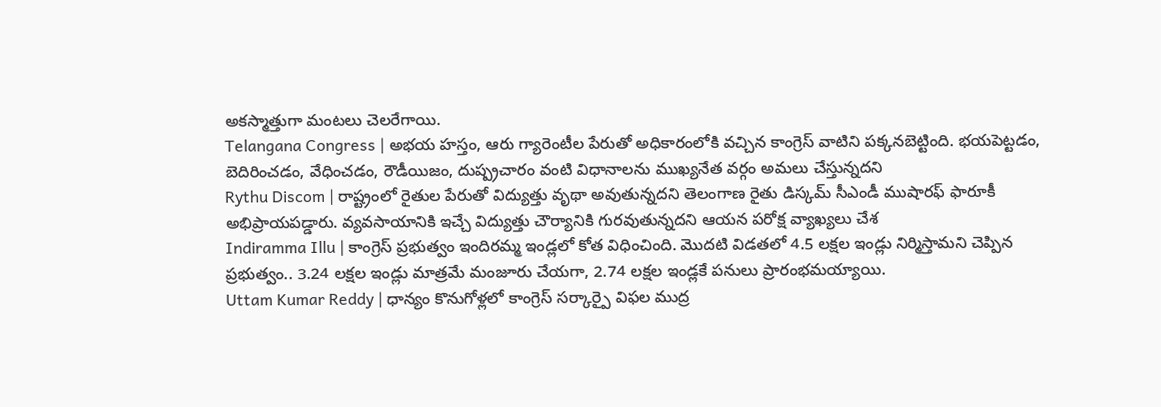అకస్మాత్తుగా మంటలు చెలరేగాయి.
Telangana Congress | అభయ హస్తం, ఆరు గ్యారెంటీల పేరుతో అధికారంలోకి వచ్చిన కాంగ్రెస్ వాటిని పక్కనబెట్టింది. భయపెట్టడం, బెదిరించడం, వేధించడం, రౌడీయిజం, దుష్ప్రచారం వంటి విధానాలను ముఖ్యనేత వర్గం అమలు చేస్తున్నదని
Rythu Discom | రాష్ట్రంలో రైతుల పేరుతో విద్యుత్తు వృథా అవుతున్నదని తెలంగాణ రైతు డిస్కమ్ సీఎండీ ముషారఫ్ ఫారూకీ అభిప్రాయపడ్డారు. వ్యవసాయానికి ఇచ్చే విద్యుత్తు చౌర్యానికి గురవుతున్నదని ఆయన పరోక్ష వ్యాఖ్యలు చేశ
Indiramma Illu | కాంగ్రెస్ ప్రభుత్వం ఇందిరమ్మ ఇండ్లలో కోత విధించింది. మొదటి విడతలో 4.5 లక్షల ఇండ్లు నిర్మిస్తామని చెప్పిన ప్రభుత్వం.. 3.24 లక్షల ఇండ్లు మాత్రమే మంజూరు చేయగా, 2.74 లక్షల ఇండ్లకే పనులు ప్రారంభమయ్యాయి.
Uttam Kumar Reddy | ధాన్యం కొనుగోళ్లలో కాంగ్రెస్ సర్కార్పై విఫల ముద్ర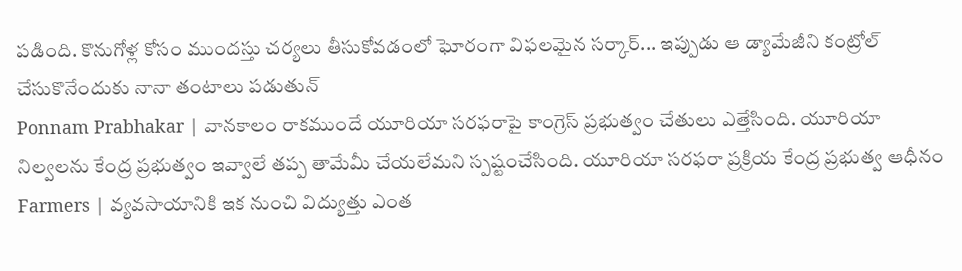పడింది. కొనుగోళ్ల కోసం ముందస్తు చర్యలు తీసుకోవడంలో ఘోరంగా విఫలమైన సర్కార్... ఇప్పుడు ఆ డ్యామేజీని కంట్రోల్ చేసుకొనేందుకు నానా తంటాలు పడుతున్
Ponnam Prabhakar | వానకాలం రాకముందే యూరియా సరఫరాపై కాంగ్రెస్ ప్రభుత్వం చేతులు ఎత్తేసింది. యూరియా నిల్వలను కేంద్ర ప్రభుత్వం ఇవ్వాలే తప్ప తామేమీ చేయలేమని స్పష్టంచేసింది. యూరియా సరఫరా ప్రక్రియ కేంద్ర ప్రభుత్వ ఆధీనం
Farmers | వ్యవసాయానికి ఇక నుంచి విద్యుత్తు ఎంత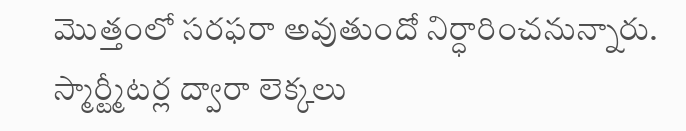మొత్తంలో సరఫరా అవుతుందో నిర్ధారించనున్నారు. స్మార్ట్మీటర్ల ద్వారా లెక్కలు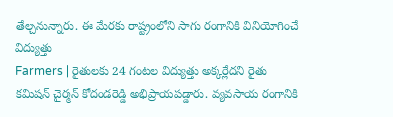తేల్చనున్నారు. ఈ మేరకు రాష్ట్రంలోని సాగు రంగానికి వినియోగించే విద్యుత్తు
Farmers | రైతులకు 24 గంటల విద్యుత్తు అక్కర్లేదని రైతు కమిషన్ చైర్మన్ కోదండరెడ్డి అభిప్రాయపడ్డారు. వ్యవసాయ రంగానికి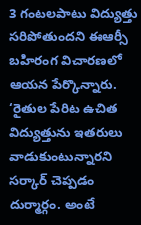3 గంటలపాటు విద్యుత్తు సరిపోతుందని ఈఆర్సీ బహిరంగ విచారణలో ఆయన పేర్కొన్నారు.
‘రైతుల పేరిట ఉచిత విద్యుత్తును ఇతరులు వాడుకుంటున్నారని సర్కార్ చెప్పడం దుర్మార్గం. అంటే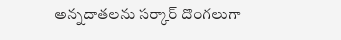అన్నదాతలను సర్కార్ దొంగలుగా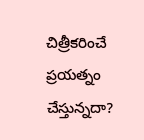చిత్రీకరించే ప్రయత్నం చేస్తున్నదా?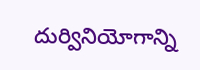దుర్వినియోగాన్ని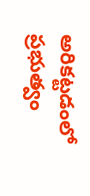అరికట్టడంలో ప్రభుత్వం